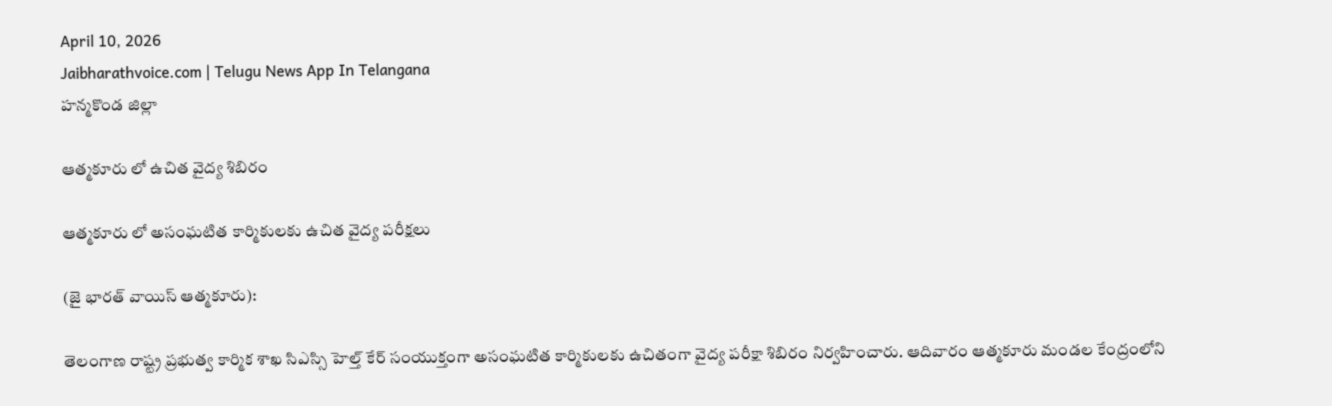April 10, 2026
Jaibharathvoice.com | Telugu News App In Telangana
హన్మకొండ జిల్లా

ఆత్మకూరు లో ఉచిత వైద్య శిబిరం

ఆత్మకూరు లో అసంఘటిత కార్మికులకు ఉచిత వైద్య పరీక్షలు

(జై భారత్ వాయిస్ ఆత్మకూరు):

తెలంగాణ రాష్ట్ర ప్రభుత్వ కార్మిక శాఖ సిఎస్సి హెల్త్ కేర్ సంయుక్తంగా అసంఘటిత కార్మికులకు ఉచితంగా వైద్య పరీక్షా శిబిరం నిర్వహించారు. ఆదివారం ఆత్మకూరు మండల కేంద్రంలోని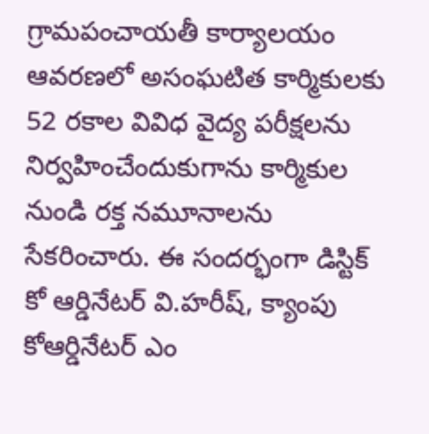గ్రామపంచాయతీ కార్యాలయం ఆవరణలో అసంఘటిత కార్మికులకు 52 రకాల వివిధ వైద్య పరీక్షలను నిర్వహించేందుకుగాను కార్మికుల నుండి రక్త నమూనాలను సేకరించారు. ఈ సందర్భంగా డిస్టిక్ కో ఆర్డినేటర్ వి.హరీష్, క్యాంపు కోఆర్డినేటర్ ఎం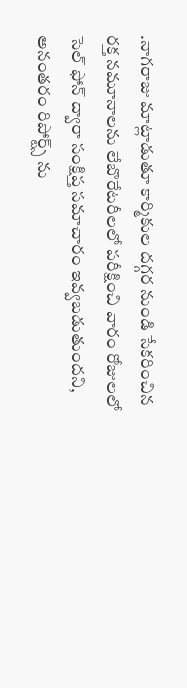.నాగరాజు మాట్లాడుతూ కార్మికుల దగ్గర నుండి సేకరించిన రక్త నమూనాలను లేబొరేటరీలలో పరీక్షించి వారం రోజులలో సెల్ ఫోన్ ద్వారా సంక్షిప్త సమాచారం ఇవ్వబడుతుందని, అనంతరం రిపోర్ట్స్ ను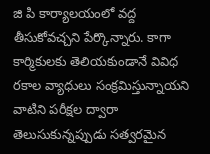జి పి కార్యాలయంలో వద్ద తీసుకోవచ్చని పేర్కొన్నారు. కాగా కార్మికులకు తెలియకుండానే వివిధ రకాల వ్యాధులు సంక్రమిస్తున్నాయని వాటిని పరీక్షల ద్వారా తెలుసుకున్నప్పుడు సత్వరమైన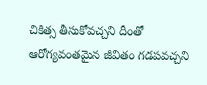చికిత్స తీసుకోవచ్చని దీంతో ఆరోగ్యవంతమైన జీవితం గడపవచ్చని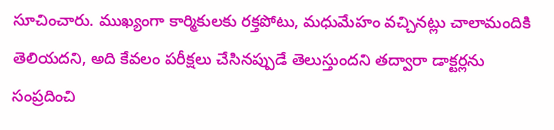సూచించారు. ముఖ్యంగా కార్మికులకు రక్తపోటు, మధుమేహం వచ్చినట్లు చాలామందికి తెలియదని, అది కేవలం పరీక్షలు చేసినప్పుడే తెలుస్తుందని తద్వారా డాక్టర్లను సంప్రదించి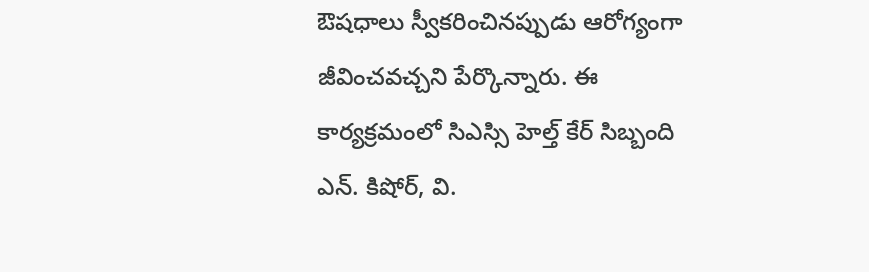ఔషధాలు స్వీకరించినప్పుడు ఆరోగ్యంగా జీవించవచ్చని పేర్కొన్నారు. ఈ కార్యక్రమంలో సిఎస్సి హెల్త్ కేర్ సిబ్బంది ఎన్. కిషోర్, వి.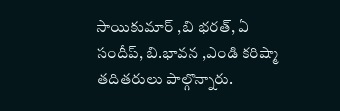సాయికుమార్ ,బి భరత్, ఏ సందీప్, బి.భావన ,ఎండి కరిష్మా తదితరులు పాల్గొన్నారు.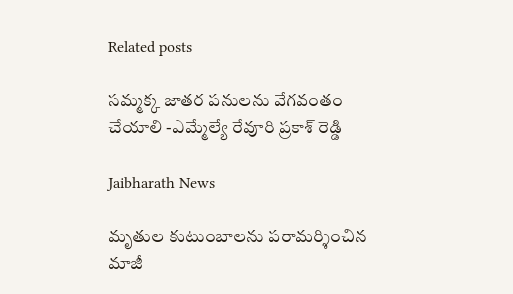Related posts

సమ్మక్క జాతర పనులను వేగవంతం చేయాలి -ఎమ్మేల్యే రేవూరి ప్రకాశ్ రెడ్డి

Jaibharath News

మృతుల కుటుంబాలను పరామర్శించిన మాజీ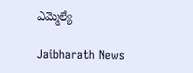ఎమ్మెల్యే

Jaibharath News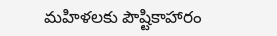మహిళలకు పౌష్టికాహారం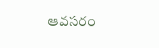ఆవసరం